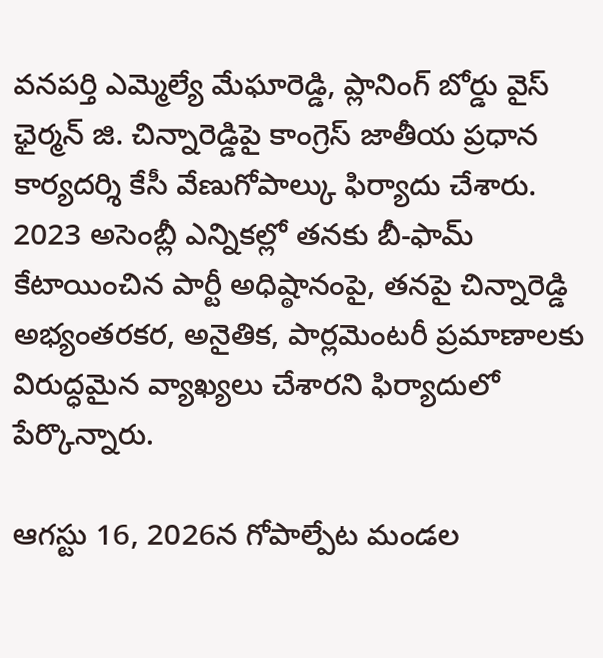వనపర్తి ఎమ్మెల్యే మేఘారెడ్డి, ప్లానింగ్ బోర్డు వైస్ ఛైర్మన్ జి. చిన్నారెడ్డిపై కాంగ్రెస్ జాతీయ ప్రధాన కార్యదర్శి కేసీ వేణుగోపాల్కు ఫిర్యాదు చేశారు. 2023 అసెంబ్లీ ఎన్నికల్లో తనకు బీ-ఫామ్ కేటాయించిన పార్టీ అధిష్ఠానంపై, తనపై చిన్నారెడ్డి అభ్యంతరకర, అనైతిక, పార్లమెంటరీ ప్రమాణాలకు విరుద్ధమైన వ్యాఖ్యలు చేశారని ఫిర్యాదులో పేర్కొన్నారు.

ఆగస్టు 16, 2026న గోపాల్పేట మండల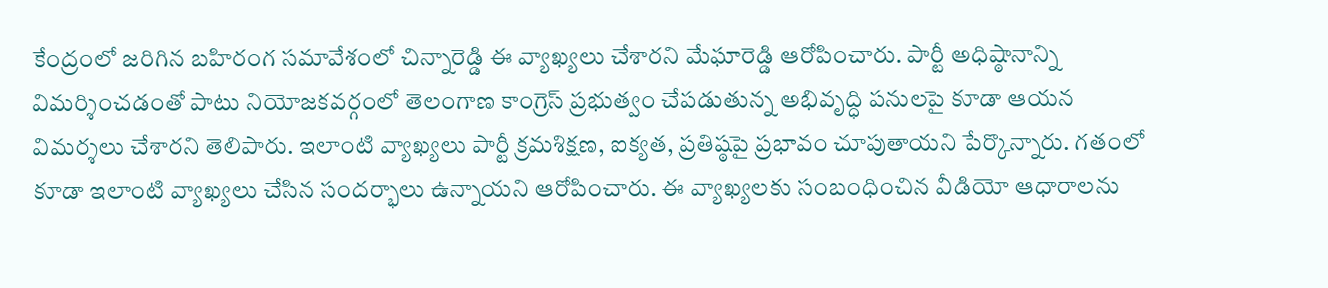కేంద్రంలో జరిగిన బహిరంగ సమావేశంలో చిన్నారెడ్డి ఈ వ్యాఖ్యలు చేశారని మేఘారెడ్డి ఆరోపించారు. పార్టీ అధిష్ఠానాన్ని విమర్శించడంతో పాటు నియోజకవర్గంలో తెలంగాణ కాంగ్రెస్ ప్రభుత్వం చేపడుతున్న అభివృద్ధి పనులపై కూడా ఆయన విమర్శలు చేశారని తెలిపారు. ఇలాంటి వ్యాఖ్యలు పార్టీ క్రమశిక్షణ, ఐక్యత, ప్రతిష్ఠపై ప్రభావం చూపుతాయని పేర్కొన్నారు. గతంలో కూడా ఇలాంటి వ్యాఖ్యలు చేసిన సందర్భాలు ఉన్నాయని ఆరోపించారు. ఈ వ్యాఖ్యలకు సంబంధించిన వీడియో ఆధారాలను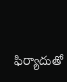ఫిర్యాదుతో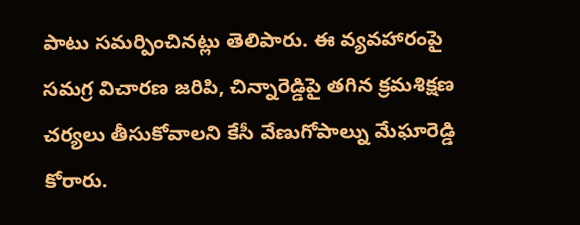పాటు సమర్పించినట్లు తెలిపారు. ఈ వ్యవహారంపై సమగ్ర విచారణ జరిపి, చిన్నారెడ్డిపై తగిన క్రమశిక్షణ చర్యలు తీసుకోవాలని కేసీ వేణుగోపాల్ను మేఘారెడ్డి కోరారు.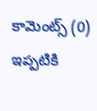కామెంట్స్ (0)
ఇప్పటికి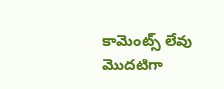కామెంట్స్ లేవు
మొదటిగా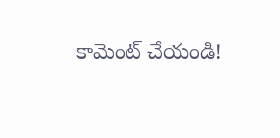కామెంట్ చేయండి!